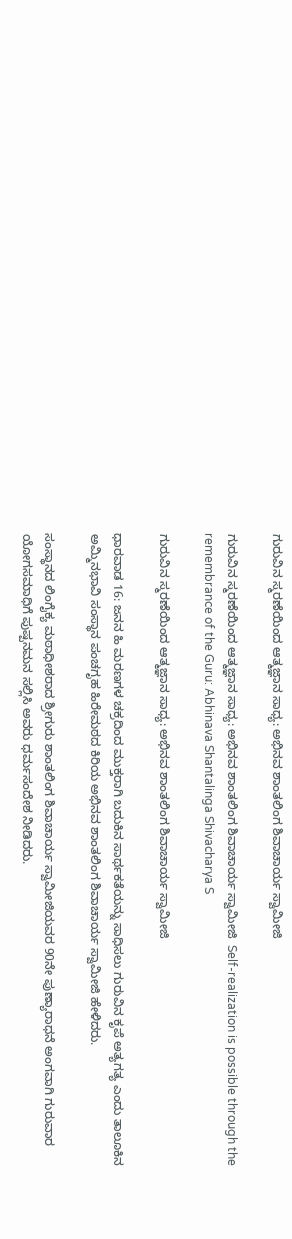ಗುರುವಿನ ಸ್ಮರಣೆಯಿಂದ ಆತ್ಮಜ್ಞಾನ ಸಾಧ್ಯ: ಅಭಿನವ ಶಾಂತಲಿಂಗ ಶಿವಾಚಾರ್ಯ ಸ್ವಾಮೀಜಿ

ಗುರುವಿನ ಸ್ಮರಣೆಯಿಂದ ಆತ್ಮಜ್ಞಾನ ಸಾಧ್ಯ: ಅಭಿನವ ಶಾಂತಲಿಂಗ ಶಿವಾಚಾರ್ಯ ಸ್ವಾಮೀಜಿ  Self-realization is possible through the remembrance of the Guru: Abhinava Shantalinga Shivacharya S

ಗುರುವಿನ ಸ್ಮರಣೆಯಿಂದ ಆತ್ಮಜ್ಞಾನ ಸಾಧ್ಯ: ಅಭಿನವ ಶಾಂತಲಿಂಗ ಶಿವಾಚಾರ್ಯ ಸ್ವಾಮೀಜಿ

ಧಾರವಾಡ 16: ಜನನ ಹಿ ಮರಣಗಳ ಚಕ್ರದಿಂದ ಮುಕ್ತರಾಗಿ ಬದುಕಿನ ಸಾರ್ಥಕತೆಯನ್ನು ಸಾಧಿಸಲು ಗುರುವಿನ ಕೃಪೆ ಅತ್ಯಗತ್ಯ ಎಂದು ತಾಲೂಕಿನ ಅಮ್ಮಿನಭಾವಿ ಸಂಸ್ಥಾನ ಪಂಚಗೃಹ ಹಿರೇಮಠದ ಕಿರಿಯ ಅಭಿನವ ಶಾಂತಲಿಂಗ ಶಿವಾಚಾರ್ಯ ಸ್ವಾಮೀಜಿ ಹೇಳಿದರು.

ಸಂಸ್ಥಾನದ ಲಿಂಗೈಕ್ಯ ಮಠಾಧೀಶರಾದ ಶ್ರೀಗುರು ಶಾಂತಲಿಂಗ ಶಿವಾಚಾರ್ಯ ಸ್ವಾಮೀಜಿಯವರ 90ನೇ ಪುಣ್ಯಾರಾಧನೆ ಅಂಗವಾಗಿ ಗುರುವಾರ ಯೋಗಸಮಾಧಿಗೆ ಪುಷ್ಪನಮನ ಸಲ್ಲಿಸಿ ಅವರು ಧರ್ಮಸಂದೇಶ ನೀಡಿದರು.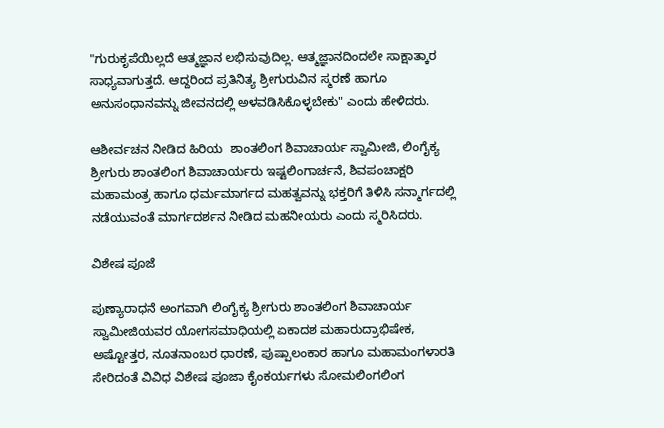"ಗುರುಕೃಪೆಯಿಲ್ಲದೆ ಆತ್ಮಜ್ಞಾನ ಲಭಿಸುವುದಿಲ್ಲ. ಆತ್ಮಜ್ಞಾನದಿಂದಲೇ ಸಾಕ್ಷಾತ್ಕಾರ ಸಾಧ್ಯವಾಗುತ್ತದೆ. ಆದ್ದರಿಂದ ಪ್ರತಿನಿತ್ಯ ಶ್ರೀಗುರುವಿನ ಸ್ಮರಣೆ ಹಾಗೂ ಅನುಸಂಧಾನವನ್ನು ಜೀವನದಲ್ಲಿ ಅಳವಡಿಸಿಕೊಳ್ಳಬೇಕು" ಎಂದು ಹೇಳಿದರು.

ಆಶೀರ್ವಚನ ನೀಡಿದ ಹಿರಿಯ  ಶಾಂತಲಿಂಗ ಶಿವಾಚಾರ್ಯ ಸ್ವಾಮೀಜಿ, ಲಿಂಗೈಕ್ಯ ಶ್ರೀಗುರು ಶಾಂತಲಿಂಗ ಶಿವಾಚಾರ್ಯರು ಇಷ್ಟಲಿಂಗಾರ್ಚನೆ, ಶಿವಪಂಚಾಕ್ಷರಿ ಮಹಾಮಂತ್ರ ಹಾಗೂ ಧರ್ಮಮಾರ್ಗದ ಮಹತ್ವವನ್ನು ಭಕ್ತರಿಗೆ ತಿಳಿಸಿ ಸನ್ಮಾರ್ಗದಲ್ಲಿ ನಡೆಯುವಂತೆ ಮಾರ್ಗದರ್ಶನ ನೀಡಿದ ಮಹನೀಯರು ಎಂದು ಸ್ಮರಿಸಿದರು.

ವಿಶೇಷ ಪೂಜೆ

ಪುಣ್ಯಾರಾಧನೆ ಅಂಗವಾಗಿ ಲಿಂಗೈಕ್ಯ ಶ್ರೀಗುರು ಶಾಂತಲಿಂಗ ಶಿವಾಚಾರ್ಯ ಸ್ವಾಮೀಜಿಯವರ ಯೋಗಸಮಾಧಿಯಲ್ಲಿ ಏಕಾದಶ ಮಹಾರುದ್ರಾಭಿಷೇಕ, ಅಷ್ಟೋತ್ತರ, ನೂತನಾಂಬರ ಧಾರಣೆ, ಪುಷ್ಪಾಲಂಕಾರ ಹಾಗೂ ಮಹಾಮಂಗಳಾರತಿ ಸೇರಿದಂತೆ ವಿವಿಧ ವಿಶೇಷ ಪೂಜಾ ಕೈಂಕರ್ಯಗಳು ಸೋಮಲಿಂಗಲಿಂಗ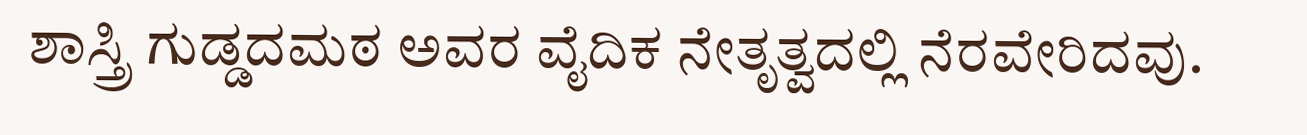ಶಾಸ್ತ್ರಿ ಗುಡ್ಡದಮಠ ಅವರ ವೈದಿಕ ನೇತೃತ್ವದಲ್ಲಿ ನೆರವೇರಿದವು.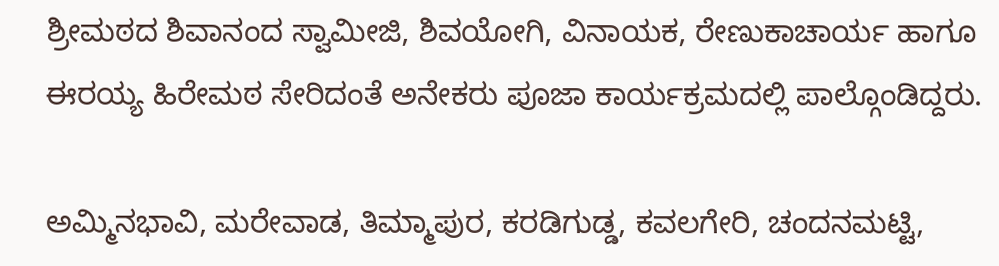ಶ್ರೀಮಠದ ಶಿವಾನಂದ ಸ್ವಾಮೀಜಿ, ಶಿವಯೋಗಿ, ವಿನಾಯಕ, ರೇಣುಕಾಚಾರ್ಯ ಹಾಗೂ ಈರಯ್ಯ ಹಿರೇಮಠ ಸೇರಿದಂತೆ ಅನೇಕರು ಪೂಜಾ ಕಾರ್ಯಕ್ರಮದಲ್ಲಿ ಪಾಲ್ಗೊಂಡಿದ್ದರು.

ಅಮ್ಮಿನಭಾವಿ, ಮರೇವಾಡ, ತಿಮ್ಮಾಪುರ, ಕರಡಿಗುಡ್ಡ, ಕವಲಗೇರಿ, ಚಂದನಮಟ್ಟಿ,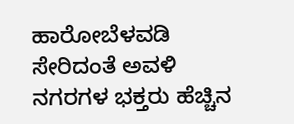ಹಾರೋಬೆಳವಡಿ ಸೇರಿದಂತೆ ಅವಳಿ ನಗರಗಳ ಭಕ್ತರು ಹೆಚ್ಚಿನ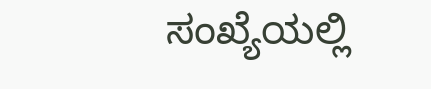ಸಂಖ್ಯೆಯಲ್ಲಿ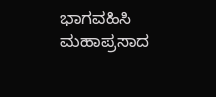ಭಾಗವಹಿಸಿ ಮಹಾಪ್ರಸಾದ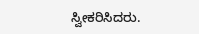ಸ್ವೀಕರಿಸಿದರು.